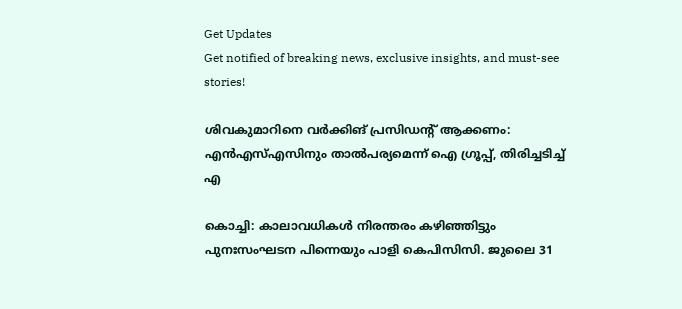Get Updates
Get notified of breaking news, exclusive insights, and must-see stories!

ശിവകുമാറിനെ വര്‍ക്കിങ് പ്രസിഡന്‍റ് ആക്കണം: എന്‍എസ്എസിനും താല്‍പര്യമെന്ന് ഐ ഗ്രൂപ്പ്, തിരിച്ചടിച്ച് എ

കൊച്ചി: കാലാവധികള്‍ നിരന്തരം കഴിഞ്ഞിട്ടും പുനഃസംഘടന പിന്നെയും പാളി കെപിസിസി. ജുലൈ 31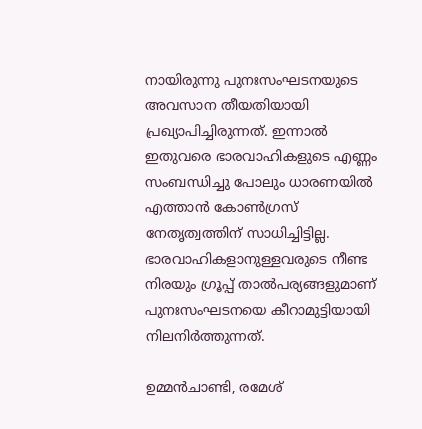നായിരുന്നു പുനഃസംഘടനയുടെ അവസാന തീയതിയായി പ്രഖ്യാപിച്ചിരുന്നത്. ഇന്നാല്‍ ഇതുവരെ ഭാരവാഹികളുടെ എണ്ണം സംബന്ധിച്ചു പോലും ധാരണയില്‍ എത്താന്‍ കോണ്‍ഗ്രസ് നേതൃത്വത്തിന് സാധിച്ചിട്ടില്ല. ഭാരവാഹികളാനുള്ളവരുടെ നീണ്ട നിരയും ഗ്രൂപ്പ് താല്‍പര്യങ്ങളുമാണ് പുനഃസംഘടനയെ കീറാമുട്ടിയായി നിലനിര്‍ത്തുന്നത്.

ഉമ്മന്‍ചാണ്ടി, രമേശ്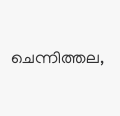ചെന്നിത്തല,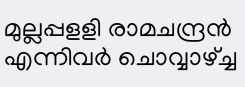മുല്ലപ്പളളി രാമചന്ദ്രന്‍ എന്നിവര്‍ ചൊവ്വാഴ്ച്ച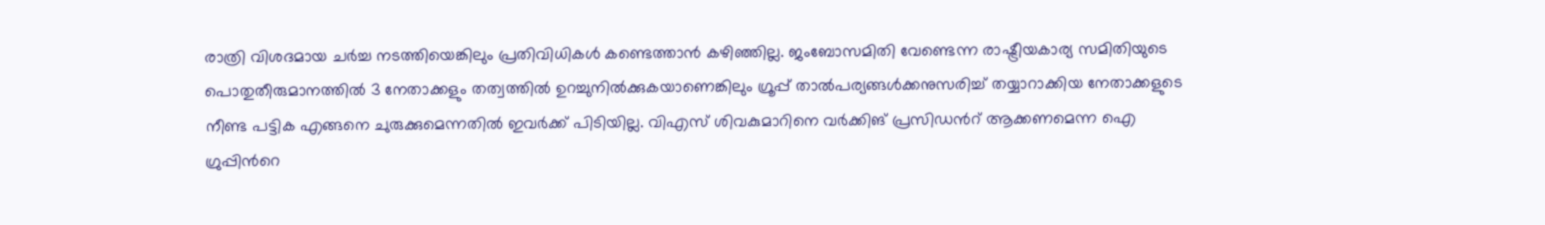രാത്രി വിശദമായ ചര്‍ച്ച നടത്തിയെങ്കിലും പ്രതിവിധികള്‍ കണ്ടെത്താന്‍ കഴിഞ്ഞില്ല. ജംബോസമിതി വേണ്ടെന്ന രാഷ്ട്രീയകാര്യ സമിതിയുടെ പൊതുതീരുമാനത്തിൽ 3 നേതാക്കളും തത്വത്തിൽ ഉറച്ചുനിൽക്കുകയാണെങ്കിലും ഗ്രൂപ്പ് താല്‍പര്യങ്ങള്‍ക്കനുസരിച്ച് തയ്യാറാക്കിയ നേതാക്കളുടെ നീണ്ട പട്ടിക എങ്ങനെ ചുരുക്കുമെന്നതില്‍ ഇവര്‍ക്ക് പിടിയില്ല. വിഎസ് ശിവകുമാറിനെ വര്‍ക്കിങ് പ്രസിഡന്‍റ് ആക്കണമെന്ന ഐ ഗ്രുപ്പിന്‍റെ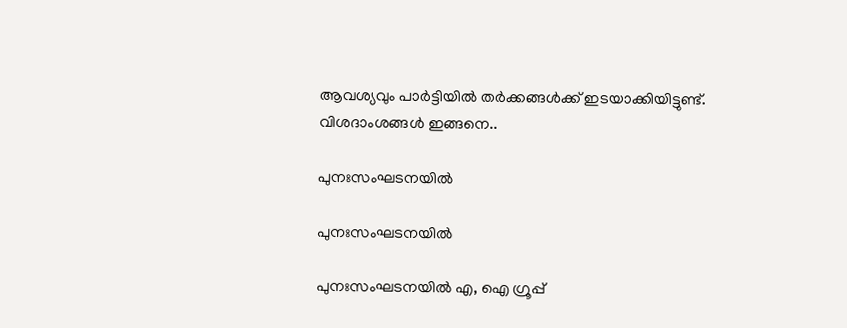ആവശ്യവും പാര്‍ട്ടിയില്‍ തര്‍ക്കങ്ങള്‍ക്ക് ഇടയാക്കിയിട്ടുണ്ട്. വിശദാംശങ്ങള്‍ ഇങ്ങനെ..

പുനഃസംഘടനയില്‍

പുനഃസംഘടനയില്‍

പുനഃസംഘടനയില്‍ എ, ഐ ഗ്രൂപ്പ്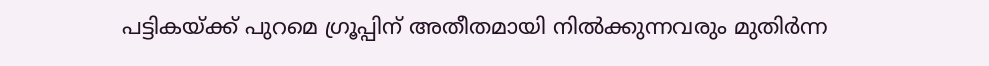പട്ടികയ്ക്ക് പുറമെ ഗ്രൂപ്പിന് അതീതമായി നില്‍ക്കുന്നവരും മുതിര്‍ന്ന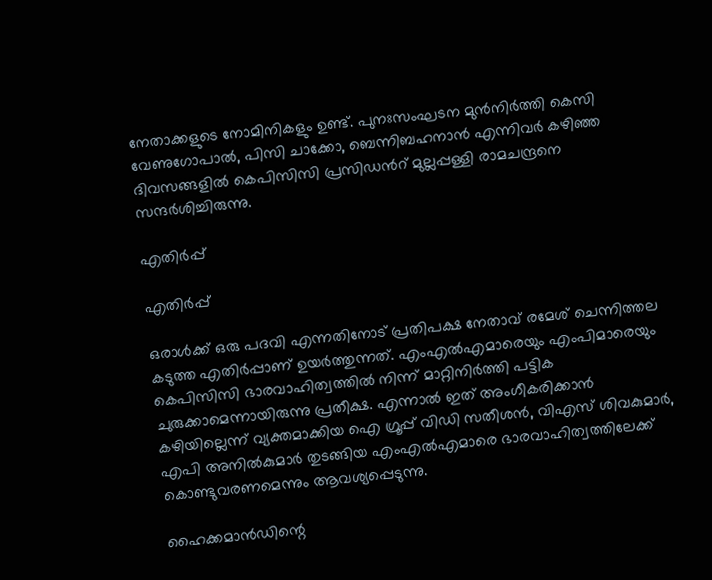നേതാക്കളുടെ നോമിനികളും ഉണ്ട്. പുനഃസംഘടന മുന്‍നിര്‍ത്തി കെസി വേണുഗോപാല്‍, പിസി ചാക്കോ, ബെന്നിബഹനാന്‍ എന്നിവര്‍ കഴിഞ്ഞ ദിവസങ്ങളില്‍ കെപിസിസി പ്രസിഡന്‍റ് മുല്ലപ്പള്ളി രാമചന്ദ്രനെ സന്ദര്‍ശിച്ചിരുന്നു.

എതിര്‍പ്പ്

എതിര്‍പ്പ്

ഒരാള്‍ക്ക് ഒരു പദവി എന്നതിനോട് പ്രതിപക്ഷ നേതാവ് രമേശ് ചെന്നിത്തല കടുത്ത എതിര്‍പ്പാണ് ഉയര്‍ത്തുന്നത്. എംഎല്‍എമാരെയും എംപിമാരെയും കെപിസിസി ഭാരവാഹിത്വത്തില്‍ നിന്ന് മാറ്റിനിര്‍ത്തി പട്ടിക ചുരുക്കാമെന്നായിരുന്നു പ്രതീക്ഷ. എന്നാല്‍ ഇത് അംഗീകരിക്കാന്‍ കഴിയില്ലെന്ന് വ്യക്തമാക്കിയ ഐ ഗ്രൂപ്പ് വിഡി സതീശന്‍, വിഎസ് ശിവകുമാര്‍, എപി അനില്‍കുമാര്‍ തുടങ്ങിയ എംഎല്‍എമാരെ ഭാരവാഹിത്വത്തിലേക്ക് കൊണ്ടുവരണമെന്നും ആവശ്യപ്പെടുന്നു.

ഹൈക്കമാന്‍ഡിന്റെ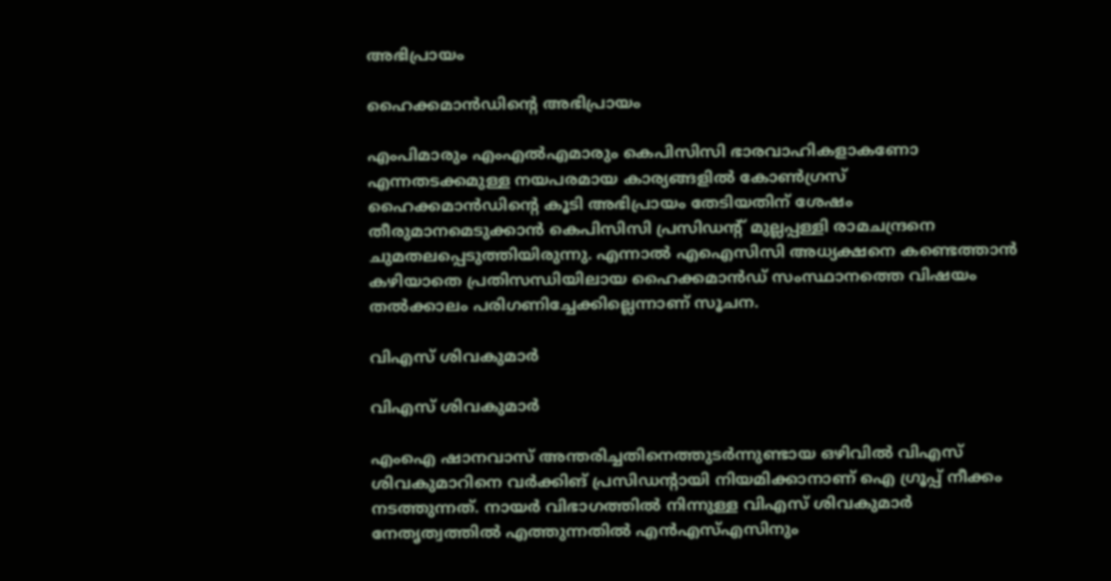അഭിപ്രായം

ഹൈക്കമാന്‍ഡിന്റെ അഭിപ്രായം

എംപിമാരും എംഎല്‍എമാരും കെപിസിസി ഭാരവാഹികളാകണോ എന്നതടക്കമുള്ള നയപരമായ കാര്യങ്ങളില്‍ കോണ്‍ഗ്രസ് ഹൈക്കമാന്‍ഡിന്റെ കൂടി അഭിപ്രായം തേടിയതിന് ശേഷം തീരുമാനമെടുക്കാന്‍ കെപിസിസി പ്രസിഡന്റ് മുല്ലപ്പള്ളി രാമചന്ദ്രനെ ചുമതലപ്പെടുത്തിയിരുന്നു. എന്നാല്‍ എഐസിസി അധ്യക്ഷനെ കണ്ടെത്താന്‍ കഴിയാതെ പ്രതിസന്ധിയിലായ ഹൈക്കമാന്‍ഡ് സംസ്ഥാനത്തെ വിഷയം തല്‍ക്കാലം പരിഗണിച്ചേക്കില്ലെന്നാണ് സൂചന.

വിഎസ് ശിവകുമാര്‍

വിഎസ് ശിവകുമാര്‍

എംഐ ഷാനവാസ് അന്തരിച്ചതിനെത്തുടര്‍ന്നുണ്ടായ ഒഴിവില്‍ വിഎസ് ശിവകുമാറിനെ വര്‍ക്കിങ് പ്രസിഡന്‍റായി നിയമിക്കാനാണ് ഐ ഗ്രൂപ്പ് നീക്കം നടത്തുന്നത്. നായര്‍ വിഭാഗത്തില്‍ നിന്നുള്ള വിഎസ് ശിവകുമാര്‍ നേതൃത്വത്തില്‍ എത്തുന്നതില്‍ എന്‍എസ്എസിനും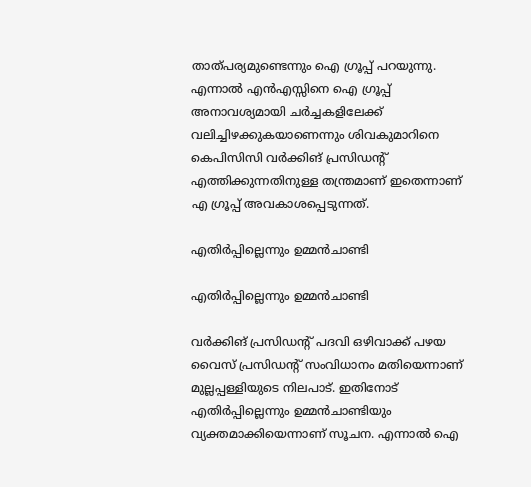താത്പര്യമുണ്ടെന്നും ഐ ഗ്രൂപ്പ് പറയുന്നു. എന്നാല്‍ എന്‍എസ്സിനെ ഐ ഗ്രൂപ്പ് അനാവശ്യമായി ചര്‍ച്ചകളിലേക്ക് വലിച്ചിഴക്കുകയാണെന്നും ശിവകുമാറിനെ കെപിസിസി വര്‍ക്കിങ് പ്രസിഡന്‍റ് എത്തിക്കുന്നതിനുള്ള തന്ത്രമാണ് ഇതെന്നാണ് എ ഗ്രൂപ്പ് അവകാശപ്പെടുന്നത്.

എതിര്‍പ്പില്ലെന്നും ഉമ്മന്‍ചാണ്ടി

എതിര്‍പ്പില്ലെന്നും ഉമ്മന്‍ചാണ്ടി

വര്‍ക്കിങ് പ്രസിഡന്‍റ് പദവി ഒഴിവാക്ക് പഴയ വൈസ് പ്രസിഡന്‍റ് സംവിധാനം മതിയെന്നാണ് മുല്ലപ്പള്ളിയുടെ നിലപാട്. ഇതിനോട് എതിര്‍പ്പില്ലെന്നും ഉമ്മന്‍ചാണ്ടിയും വ്യക്തമാക്കിയെന്നാണ് സൂചന. എന്നാല്‍ ഐ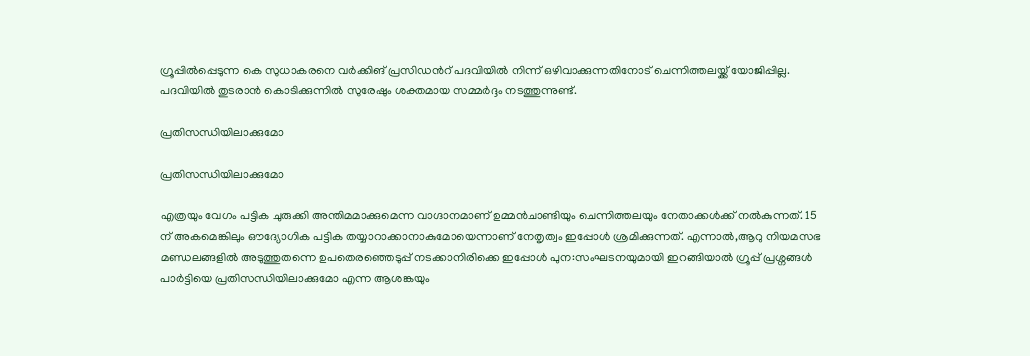ഗ്രൂപ്പില്‍പ്പെടുന്ന കെ സുധാകരനെ വര്‍ക്കിങ് പ്രസിഡന്‍റ് പദവിയില്‍ നിന്ന് ഒഴിവാക്കുന്നതിനോട് ചെന്നിത്തലയ്ക്ക് യോജിപ്പില്ല. പദവിയില്‍ തുടരാന്‍ കൊടിക്കുന്നില്‍ സുരേഷും ശക്തമായ സമ്മര്‍ദ്ദം നടത്തുന്നുണ്ട്.

പ്രതിസന്ധിയിലാക്കുമോ

പ്രതിസന്ധിയിലാക്കുമോ

എത്രയും വേഗം പട്ടിക ചുരുക്കി അന്തിമമാക്കുമെന്ന വാഗ്ദാനമാണ് ഉമ്മൻചാണ്ടിയും ചെന്നിത്തലയും നേതാക്കൾക്ക് നല്‍കുന്നത്. 15 ന് അകമെങ്കിലും ഔദ്യോഗിക പട്ടിക തയ്യാറാക്കാനാകുമോയെന്നാണ് നേതൃത്വം ഇപ്പോള്‍ ശ്രമിക്കുന്നത്. എന്നാല്‍,ആറു നിയമസഭ മണ്ഡലങ്ങളില്‍ അടുത്തുതന്നെ ഉപതെരഞ്ഞെടുപ്പ് നടക്കാനിരിക്കെ ഇപ്പോള്‍ പുന:സംഘടനയുമായി ഇറങ്ങിയാല്‍ ഗ്രൂപ്പ് പ്രശ്നങ്ങള്‍ പാര്‍ട്ടിയെ പ്രതിസന്ധിയിലാക്കുമോ എന്ന ആശങ്കയും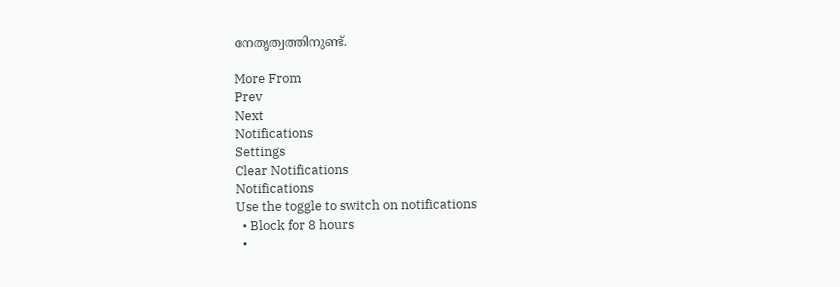നേതൃത്വത്തിനുണ്ട്.

More From
Prev
Next
Notifications
Settings
Clear Notifications
Notifications
Use the toggle to switch on notifications
  • Block for 8 hours
  •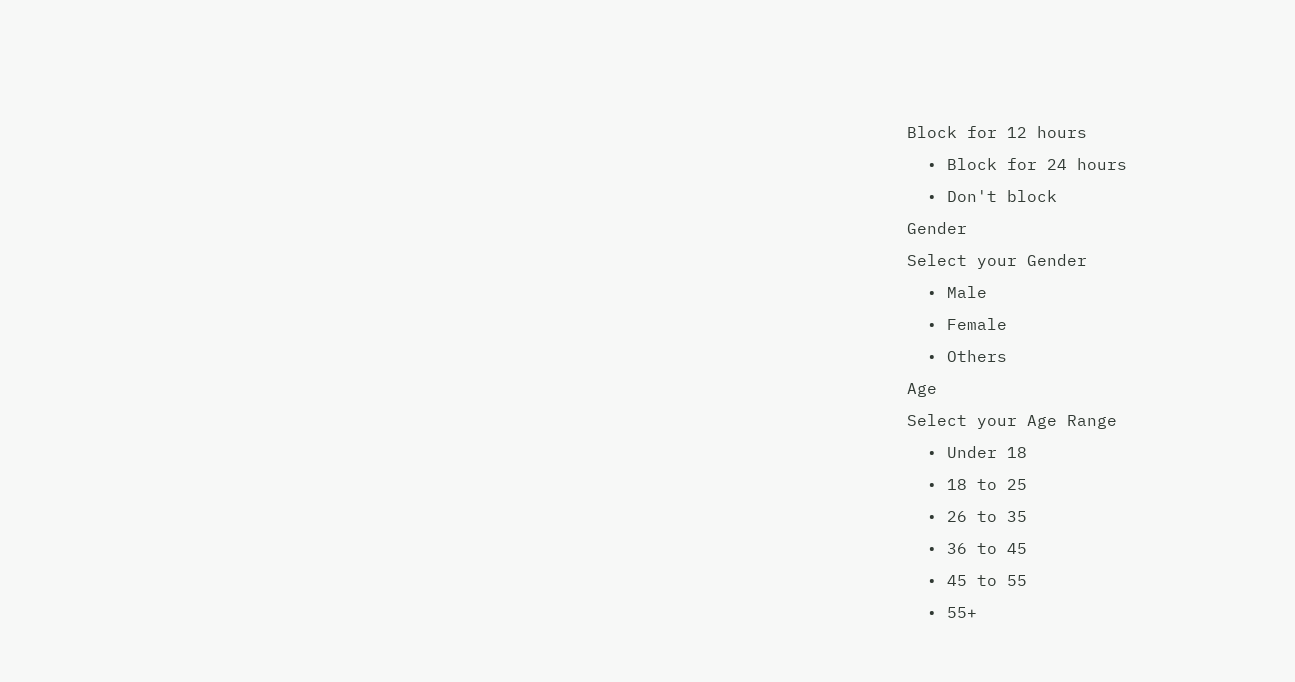Block for 12 hours
  • Block for 24 hours
  • Don't block
Gender
Select your Gender
  • Male
  • Female
  • Others
Age
Select your Age Range
  • Under 18
  • 18 to 25
  • 26 to 35
  • 36 to 45
  • 45 to 55
  • 55+